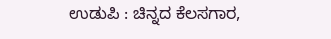ಉಡುಪಿ : ಚಿನ್ನದ ಕೆಲಸಗಾರ,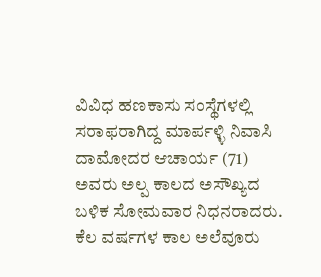ವಿವಿಧ ಹಣಕಾಸು ಸಂಸ್ಥೆಗಳಲ್ಲಿ ಸರಾಫರಾಗಿದ್ದ ಮಾರ್ಪಳ್ಳಿ ನಿವಾಸಿ ದಾಮೋದರ ಆಚಾರ್ಯ (71) ಅವರು ಅಲ್ಪ ಕಾಲದ ಅಸೌಖ್ಯದ ಬಳಿಕ ಸೋಮವಾರ ನಿಧನರಾದರು.
ಕೆಲ ವರ್ಷಗಳ ಕಾಲ ಅಲೆವೂರು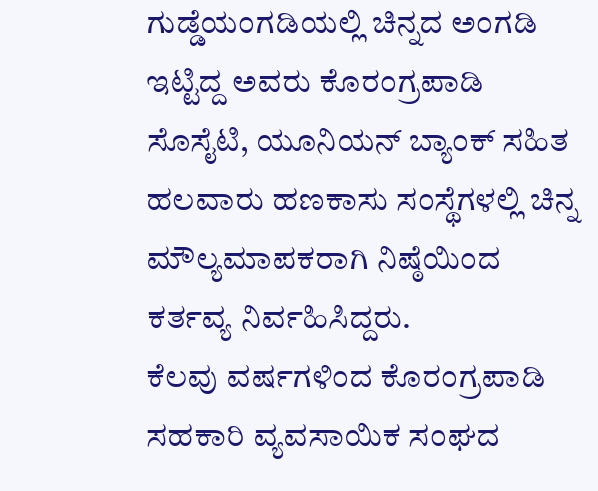ಗುಡ್ಡೆಯಂಗಡಿಯಲ್ಲಿ ಚಿನ್ನದ ಅಂಗಡಿ ಇಟ್ಟಿದ್ದ ಅವರು ಕೊರಂಗ್ರಪಾಡಿ ಸೊಸೈಟಿ, ಯೂನಿಯನ್ ಬ್ಯಾಂಕ್ ಸಹಿತ ಹಲವಾರು ಹಣಕಾಸು ಸಂಸ್ಥೆಗಳಲ್ಲಿ ಚಿನ್ನ ಮೌಲ್ಯಮಾಪಕರಾಗಿ ನಿಷ್ಠೆಯಿಂದ ಕರ್ತವ್ಯ ನಿರ್ವಹಿಸಿದ್ದರು.
ಕೆಲವು ವರ್ಷಗಳಿಂದ ಕೊರಂಗ್ರಪಾಡಿ ಸಹಕಾರಿ ವ್ಯವಸಾಯಿಕ ಸಂಘದ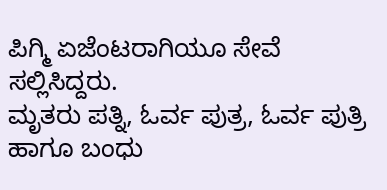ಪಿಗ್ಮಿ ಏಜೆಂಟರಾಗಿಯೂ ಸೇವೆ ಸಲ್ಲಿಸಿದ್ದರು.
ಮೃತರು ಪತ್ನಿ, ಓರ್ವ ಪುತ್ರ, ಓರ್ವ ಪುತ್ರಿ ಹಾಗೂ ಬಂಧು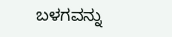ಬಳಗವನ್ನು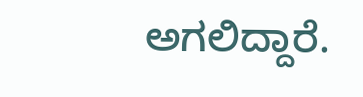ಅಗಲಿದ್ದಾರೆ.